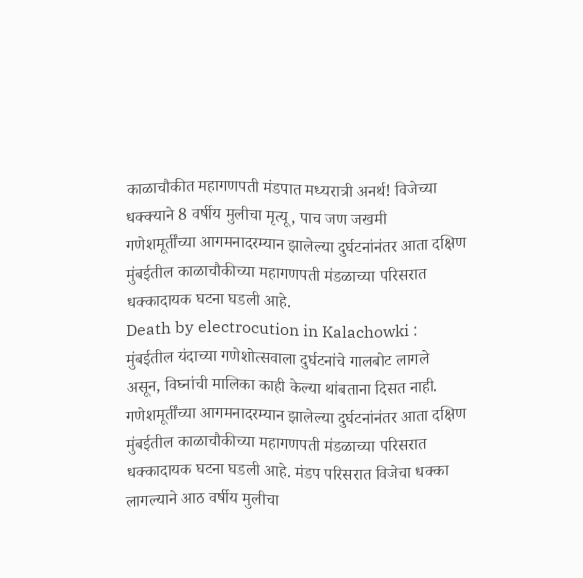काळाचौकीत महागणपती मंडपात मध्यरात्री अनर्थ! विजेच्या धक्क्याने 8 वर्षीय मुलीचा मृत्यू, पाच जण जखमी
गणेशमूर्तींच्या आगमनादरम्यान झालेल्या दुर्घटनांनंतर आता दक्षिण मुंबईतील काळाचौकीच्या महागणपती मंडळाच्या परिसरात धक्कादायक घटना घडली आहे.
Death by electrocution in Kalachowki : मुंबईतील यंदाच्या गणेशोत्सवाला दुर्घटनांचे गालबोट लागले असून, विघ्नांची मालिका काही केल्या थांबताना दिसत नाही. गणेशमूर्तींच्या आगमनादरम्यान झालेल्या दुर्घटनांनंतर आता दक्षिण मुंबईतील काळाचौकीच्या महागणपती मंडळाच्या परिसरात धक्कादायक घटना घडली आहे. मंडप परिसरात विजेचा धक्का लागल्याने आठ वर्षीय मुलीचा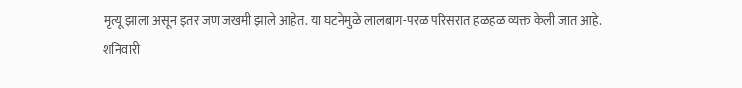मृत्यू झाला असून इतर जण जखमी झाले आहेत. या घटनेमुळे लालबाग-परळ परिसरात हळहळ व्यक्त केली जात आहे.
शनिवारी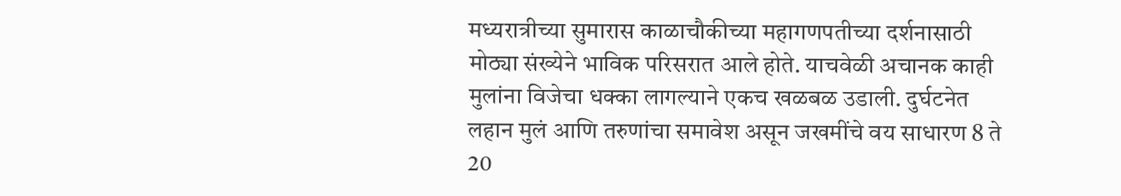मध्यरात्रीच्या सुमारास काळाचौकीच्या महागणपतीच्या दर्शनासाठी मोठ्या संख्येने भाविक परिसरात आले होते. याचवेळी अचानक काही मुलांना विजेचा धक्का लागल्याने एकच खळबळ उडाली. दुर्घटनेत लहान मुलं आणि तरुणांचा समावेश असून जखमींचे वय साधारण 8 ते 20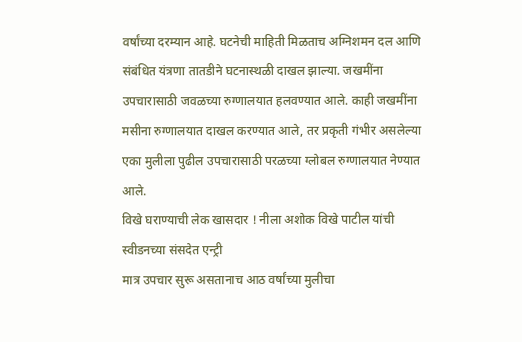वर्षांच्या दरम्यान आहे. घटनेची माहिती मिळताच अग्निशमन दल आणि संबंधित यंत्रणा तातडीने घटनास्थळी दाखल झाल्या. जखमींना उपचारासाठी जवळच्या रुग्णालयात हलवण्यात आले. काही जखमींना मसीना रुग्णालयात दाखल करण्यात आले, तर प्रकृती गंभीर असलेल्या एका मुलीला पुढील उपचारासाठी परळच्या ग्लोबल रुग्णालयात नेण्यात आले.
विखे घराण्याची लेक खासदार ! नीला अशोक विखे पाटील यांची स्वीडनच्या संसदेत एन्ट्री
मात्र उपचार सुरू असतानाच आठ वर्षांच्या मुलीचा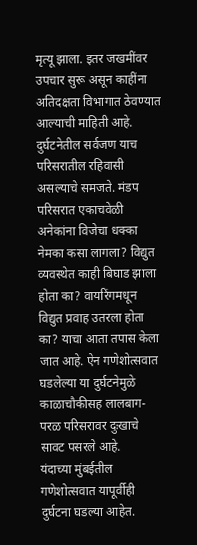मृत्यू झाला. इतर जखमींवर उपचार सुरू असून काहींना अतिदक्षता विभागात ठेवण्यात आल्याची माहिती आहे. दुर्घटनेतील सर्वजण याच परिसरातील रहिवासी असल्याचे समजते. मंडप परिसरात एकाचवेळी अनेकांना विजेचा धक्का नेमका कसा लागला? विद्युत व्यवस्थेत काही बिघाड झाला होता का? वायरिंगमधून विद्युत प्रवाह उतरला होता का? याचा आता तपास केला जात आहे. ऐन गणेशोत्सवात घडलेल्या या दुर्घटनेमुळे काळाचौकीसह लालबाग-परळ परिसरावर दुःखाचे सावट पसरले आहे.
यंदाच्या मुंबईतील गणेशोत्सवात यापूर्वीही दुर्घटना घडल्या आहेत.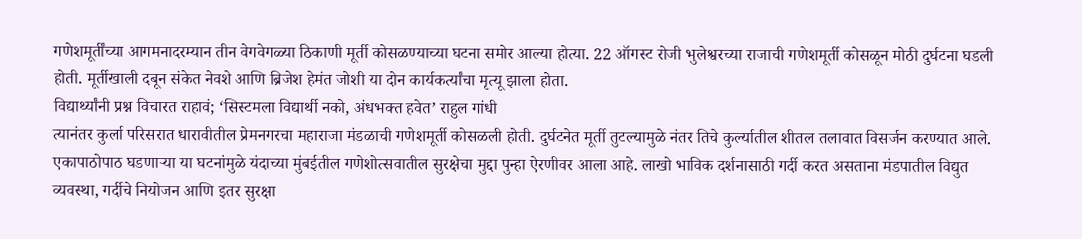गणेशमूर्तींच्या आगमनादरम्यान तीन वेगवेगळ्या ठिकाणी मूर्ती कोसळण्याच्या घटना समोर आल्या होत्या. 22 ऑगस्ट रोजी भुलेश्वरच्या राजाची गणेशमूर्ती कोसळून मोठी दुर्घटना घडली होती. मूर्तीखाली दबून संकेत नेवशे आणि ब्रिजेश हेमंत जोशी या दोन कार्यकर्त्यांचा मृत्यू झाला होता.
विद्यार्थ्यांनी प्रश्न विचारत राहावं; ‘सिस्टमला विद्यार्थी नको, अंधभक्त हवेत’ राहुल गांधी
त्यानंतर कुर्ला परिसरात धारावीतील प्रेमनगरचा महाराजा मंडळाची गणेशमूर्ती कोसळली होती. दुर्घटनेत मूर्ती तुटल्यामुळे नंतर तिचे कुर्ल्यातील शीतल तलावात विसर्जन करण्यात आले. एकापाठोपाठ घडणाऱ्या या घटनांमुळे यंदाच्या मुंबईतील गणेशोत्सवातील सुरक्षेचा मुद्दा पुन्हा ऐरणीवर आला आहे. लाखो भाविक दर्शनासाठी गर्दी करत असताना मंडपातील विद्युत व्यवस्था, गर्दीचे नियोजन आणि इतर सुरक्षा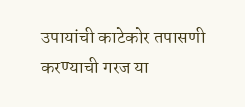उपायांची काटेकोर तपासणी करण्याची गरज या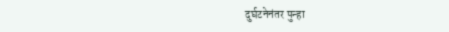दुर्घटनेनंतर पुन्हा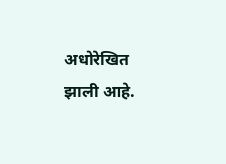अधोरेखित झाली आहे.